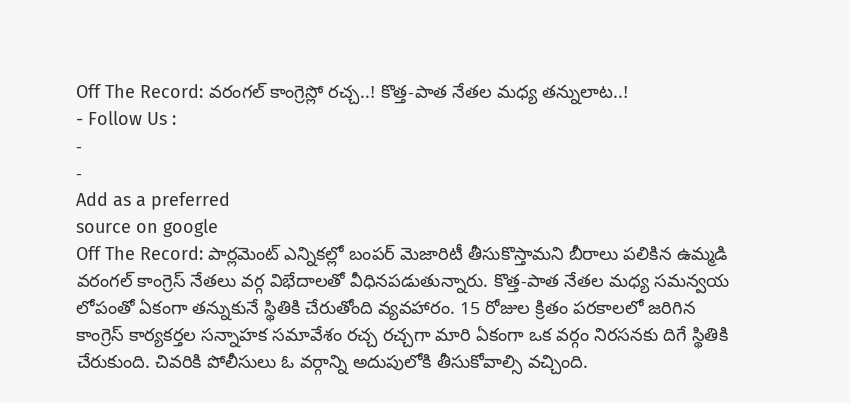Off The Record: వరంగల్ కాంగ్రెస్లో రచ్చ..! కొత్త-పాత నేతల మధ్య తన్నులాట..!
- Follow Us :
-
-
Add as a preferred
source on google
Off The Record: పార్లమెంట్ ఎన్నికల్లో బంపర్ మెజారిటీ తీసుకొస్తామని బీరాలు పలికిన ఉమ్మడి వరంగల్ కాంగ్రెస్ నేతలు వర్గ విభేదాలతో వీధినపడుతున్నారు. కొత్త-పాత నేతల మధ్య సమన్వయ లోపంతో ఏకంగా తన్నుకునే స్థితికి చేరుతోంది వ్యవహారం. 15 రోజుల క్రితం పరకాలలో జరిగిన కాంగ్రెస్ కార్యకర్తల సన్నాహక సమావేశం రచ్చ రచ్చగా మారి ఏకంగా ఒక వర్గం నిరసనకు దిగే స్థితికి చేరుకుంది. చివరికి పోలీసులు ఓ వర్గాన్ని అదుపులోకి తీసుకోవాల్సి వచ్చింది.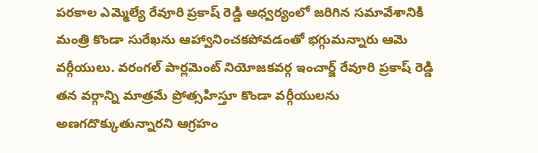పరకాల ఎమ్మెల్యే రేవూరి ప్రకాష్ రెడ్డి ఆధ్వర్యంలో జరిగిన సమావేశానికి మంత్రి కొండా సురేఖను ఆహ్వానించకపోవడంతో భగ్గుమన్నారు ఆమె వర్గీయులు. వరంగల్ పార్లమెంట్ నియోజకవర్గ ఇంచార్జ్ రేవూరి ప్రకాష్ రెడ్డి తన వర్గాన్ని మాత్రమే ప్రోత్సహిస్తూ కొండా వర్గీయులను అణగదొక్కుతున్నారని ఆగ్రహం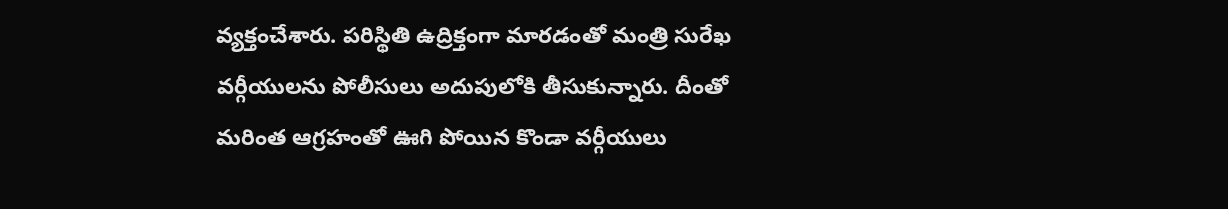వ్యక్తంచేశారు. పరిస్థితి ఉద్రిక్తంగా మారడంతో మంత్రి సురేఖ వర్గీయులను పోలీసులు అదుపులోకి తీసుకున్నారు. దీంతో మరింత ఆగ్రహంతో ఊగి పోయిన కొండా వర్గీయులు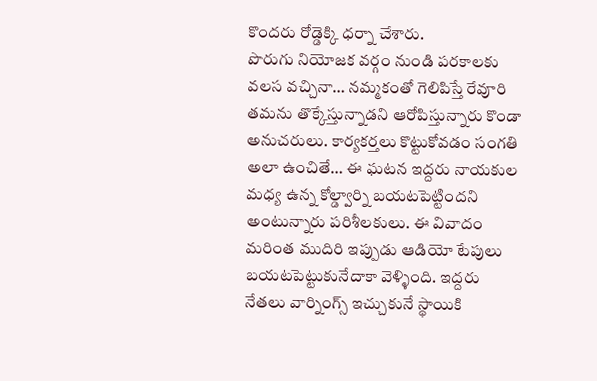కొందరు రోడ్డెక్కి ధర్నా చేశారు.
పొరుగు నియోజక వర్గం నుండి పరకాలకు వలస వచ్చినా… నమ్మకంతో గెలిపిస్తే రేవూరి తమను తొక్కేస్తున్నాడని ఆరోపిస్తున్నారు కొండా అనుచరులు. కార్యకర్తలు కొట్టుకోవడం సంగతి అలా ఉంచితే… ఈ ఘటన ఇద్దరు నాయకుల మధ్య ఉన్న కోల్డ్వార్ని బయటపెట్టిందని అంటున్నారు పరిశీలకులు. ఈ వివాదం మరింత ముదిరి ఇప్పుడు ఆడియో టేపులు బయటపెట్టుకునేదాకా వెళ్ళింది. ఇద్దరు నేతలు వార్నింగ్స్ ఇచ్చుకునే స్థాయికి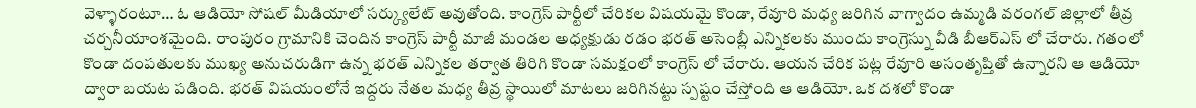వెళ్ళారంటూ… ఓ ఆడియో సోషల్ మీడియాలో సర్క్యులేట్ అవుతోంది. కాంగ్రెస్ పార్టీలో చేరికల విషయమై కొండా, రేవూరి మధ్య జరిగిన వాగ్వాదం ఉమ్మడి వరంగల్ జిల్లాలో తీవ్ర చర్చనీయాంశమైంది. రాంపురం గ్రామానికి చెందిన కాంగ్రెస్ పార్టీ మాజీ మండల అధ్యక్షుడు రడం భరత్ అసెంబ్లీ ఎన్నికలకు ముందు కాంగ్రెస్ను వీడి బీఆర్ఎస్ లో చేరారు. గతంలో కొండా దంపతులకు ముఖ్య అనుచరుడిగా ఉన్న భరత్ ఎన్నికల తర్వాత తిరిగి కొండా సమక్షంలో కాంగ్రెస్ లో చేరారు. ఆయన చేరిక పట్ల రేవూరి అసంతృప్తితో ఉన్నారని ఆ ఆడియో ద్వారా బయట పడింది. భరత్ విషయంలోనే ఇద్దరు నేతల మధ్య తీవ్ర స్థాయిలో మాటలు జరిగినట్టు స్పష్టం చేస్తోంది ఆ ఆడియో. ఒక దశలో కొండా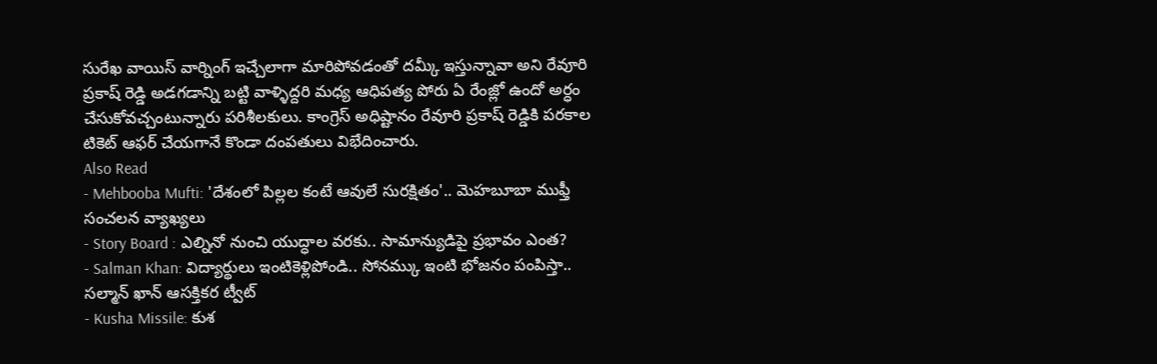సురేఖ వాయిస్ వార్నింగ్ ఇచ్చేలాగా మారిపోవడంతో దమ్కీ ఇస్తున్నావా అని రేవూరి ప్రకాష్ రెడ్డి అడగడాన్ని బట్టి వాళ్ళిద్దరి మధ్య ఆధిపత్య పోరు ఏ రేంజ్లో ఉందో అర్ధం చేసుకోవచ్చంటున్నారు పరిశీలకులు. కాంగ్రెస్ అధిష్టానం రేవూరి ప్రకాష్ రెడ్డికి పరకాల టికెట్ ఆఫర్ చేయగానే కొండా దంపతులు విభేదించారు.
Also Read
- Mehbooba Mufti: 'దేశంలో పిల్లల కంటే ఆవులే సురక్షితం'.. మెహబూబా ముఫ్తీ సంచలన వ్యాఖ్యలు
- Story Board : ఎల్నినో నుంచి యుద్ధాల వరకు.. సామాన్యుడిపై ప్రభావం ఎంత?
- Salman Khan: విద్యార్థులు ఇంటికెళ్లిపోండి.. సోనమ్కు ఇంటి భోజనం పంపిస్తా.. సల్మాన్ ఖాన్ ఆసక్తికర ట్వీట్
- Kusha Missile: కుశ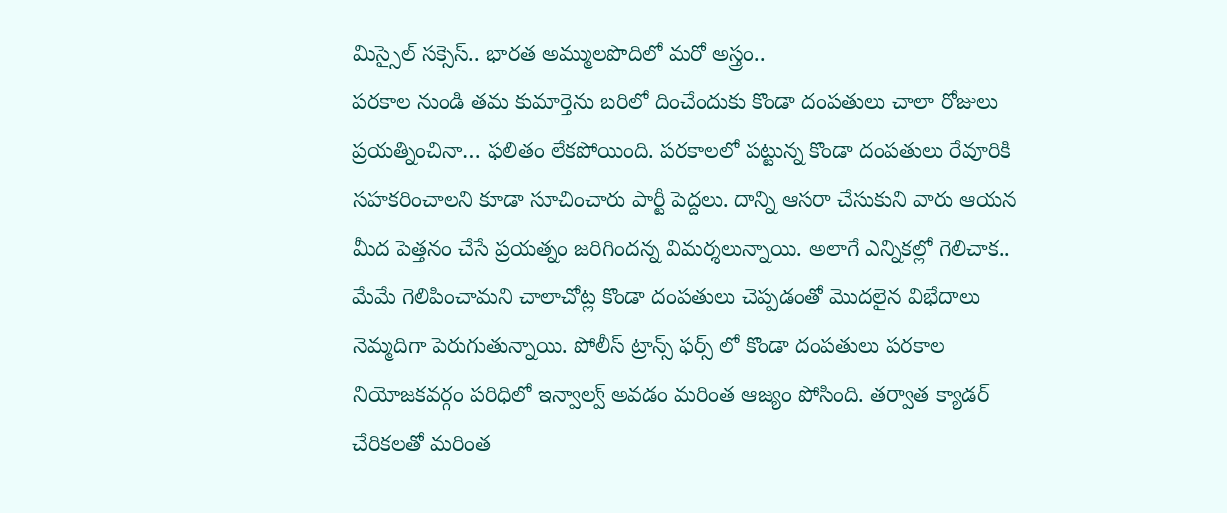మిస్సైల్ సక్సెస్.. భారత అమ్ములపొదిలో మరో అస్త్రం..
పరకాల నుండి తమ కుమార్తెను బరిలో దించేందుకు కొండా దంపతులు చాలా రోజులు ప్రయత్నించినా… ఫలితం లేకపోయింది. పరకాలలో పట్టున్న కొండా దంపతులు రేవూరికి సహకరించాలని కూడా సూచించారు పార్టీ పెద్దలు. దాన్ని ఆసరా చేసుకుని వారు ఆయన మీద పెత్తనం చేసే ప్రయత్నం జరిగిందన్న విమర్శలున్నాయి. అలాగే ఎన్నికల్లో గెలిచాక.. మేమే గెలిపించామని చాలాచోట్ల కొండా దంపతులు చెప్పడంతో మొదలైన విభేదాలు నెమ్మదిగా పెరుగుతున్నాయి. పోలీస్ ట్రాన్స్ ఫర్స్ లో కొండా దంపతులు పరకాల నియోజకవర్గం పరిధిలో ఇన్వాల్వ్ అవడం మరింత ఆజ్యం పోసింది. తర్వాత క్యాడర్ చేరికలతో మరింత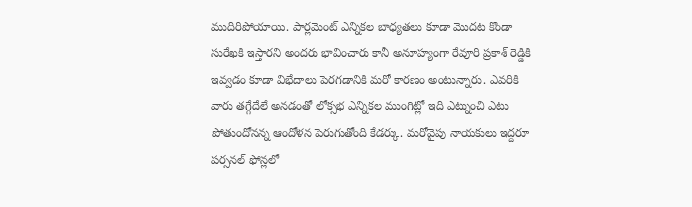ముదిరిపోయాయి. పార్లమెంట్ ఎన్నికల బాధ్యతలు కూడా మొదట కొండా సురేఖకి ఇస్తారని అందరు భావించారు కానీ అనూహ్యంగా రేవూరి ప్రకాశ్ రెడ్డికి ఇవ్వడం కూడా విభేదాలు పెరగడానికి మరో కారణం అంటున్నారు. ఎవరికి వారు తగ్గేదేలే అనడంతో లోక్సభ ఎన్నికల ముంగిట్లో ఇది ఎట్నుంచి ఎటు పోతుందోనన్న ఆందోళన పెరుగుతోంది కేడర్కు. మరోవైపు నాయకులు ఇద్దరూ పర్సనల్ ఫోన్లలో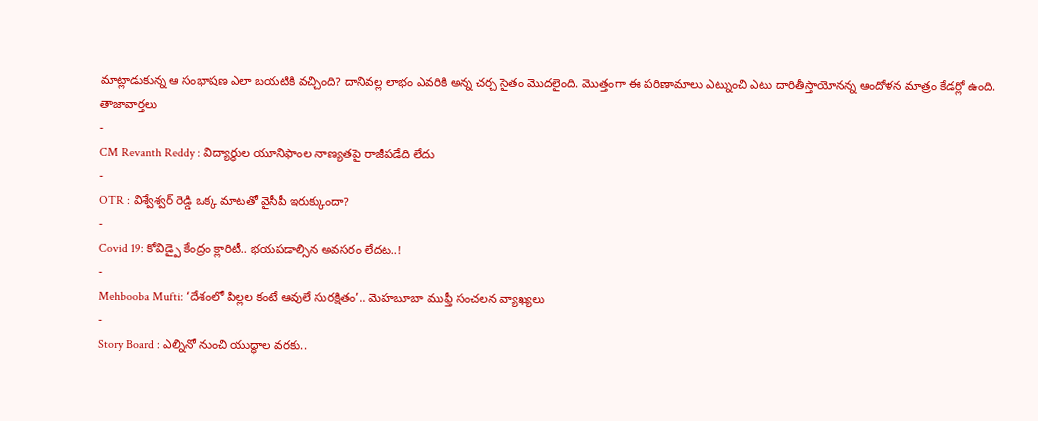మాట్లాడుకున్న ఆ సంభాషణ ఎలా బయటికి వచ్చింది? దానివల్ల లాభం ఎవరికి అన్న చర్చ సైతం మొదలైంది. మొత్తంగా ఈ పరిణామాలు ఎట్నుంచి ఎటు దారితీస్తాయోనన్న ఆందోళన మాత్రం కేడర్లో ఉంది.
తాజావార్తలు
-
CM Revanth Reddy : విద్యార్థుల యూనిఫాంల నాణ్యతపై రాజీపడేది లేదు
-
OTR : విశ్వేశ్వర్ రెడ్డి ఒక్క మాటతో వైసీపీ ఇరుక్కుందా?
-
Covid 19: కోవిడ్పై కేంద్రం క్లారిటీ.. భయపడాల్సిన అవసరం లేదట..!
-
Mehbooba Mufti: ‘దేశంలో పిల్లల కంటే ఆవులే సురక్షితం’.. మెహబూబా ముఫ్తీ సంచలన వ్యాఖ్యలు
-
Story Board : ఎల్నినో నుంచి యుద్ధాల వరకు..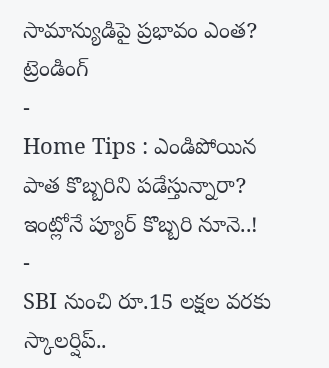సామాన్యుడిపై ప్రభావం ఎంత?
ట్రెండింగ్
-
Home Tips : ఎండిపోయిన పాత కొబ్బరిని పడేస్తున్నారా? ఇంట్లోనే ప్యూర్ కొబ్బరి నూనె..!
-
SBI నుంచి రూ.15 లక్షల వరకు స్కాలర్షిప్..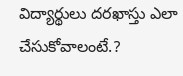విద్యార్థులు దరఖాస్తు ఎలా చేసుకోవాలంటే.?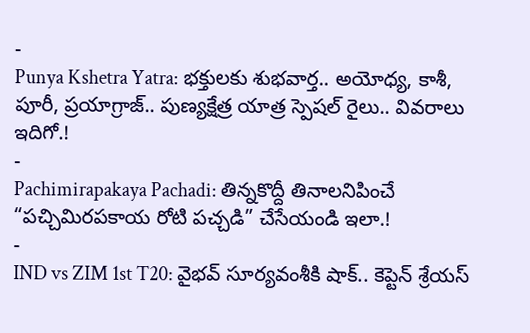-
Punya Kshetra Yatra: భక్తులకు శుభవార్త.. అయోధ్య, కాశీ, పూరీ, ప్రయాగ్రాజ్.. పుణ్యక్షేత్ర యాత్ర స్పెషల్ రైలు.. వివరాలు ఇదిగో.!
-
Pachimirapakaya Pachadi: తిన్నకొద్దీ తినాలనిపించే “పచ్చిమిరపకాయ రోటి పచ్చడి” చేసేయండి ఇలా.!
-
IND vs ZIM 1st T20: వైభవ్ సూర్యవంశీకి షాక్.. కెప్టెన్ శ్రేయస్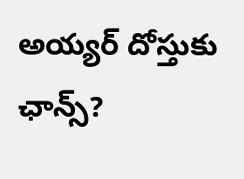అయ్యర్ దోస్తుకు ఛాన్స్?